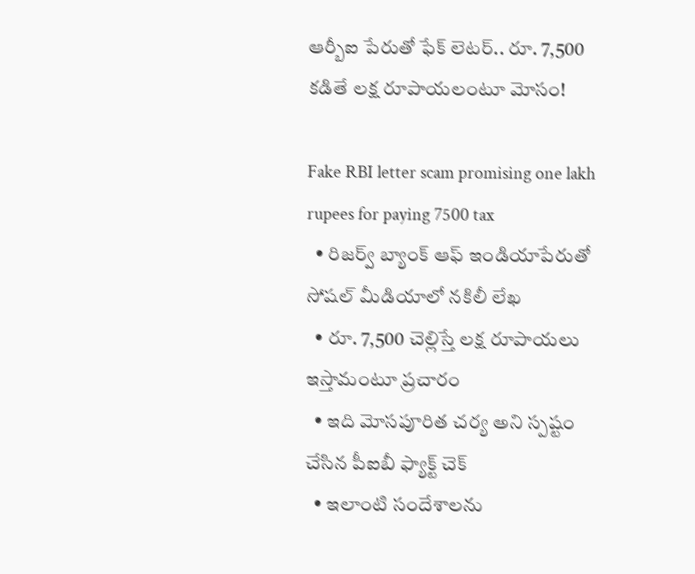ఆర్బీఐ పేరుతో ఫేక్ లెటర్.. రూ. 7,500 కడితే లక్ష రూపాయలంటూ మోసం!

Fake RBI letter scam promising one lakh rupees for paying 7500 tax
  • రిజర్వ్ బ్యాంక్ ఆఫ్ ఇండియాపేరుతో సోషల్ మీడియాలో నకిలీ లేఖ
  • రూ. 7,500 చెల్లిస్తే లక్ష రూపాయలు ఇస్తామంటూ ప్రచారం
  • ఇది మోసపూరిత చర్య అని స్పష్టం చేసిన పీఐబీ ఫ్యాక్ట్ చెక్
  • ఇలాంటి సందేశాలను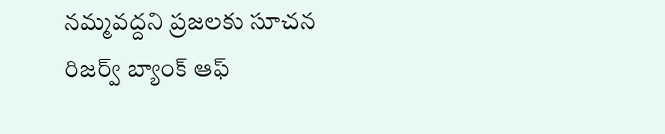నమ్మవద్దని ప్రజలకు సూచన
రిజర్వ్ బ్యాంక్ ఆఫ్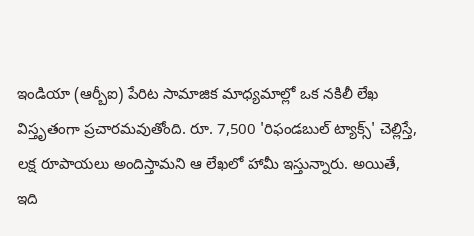ఇండియా (ఆర్బీఐ) పేరిట సామాజిక మాధ్యమాల్లో ఒక నకిలీ లేఖ విస్తృతంగా ప్రచారమవుతోంది. రూ. 7,500 'రిఫండబుల్ ట్యాక్స్' చెల్లిస్తే, లక్ష రూపాయలు అందిస్తామని ఆ లేఖలో హామీ ఇస్తున్నారు. అయితే, ఇది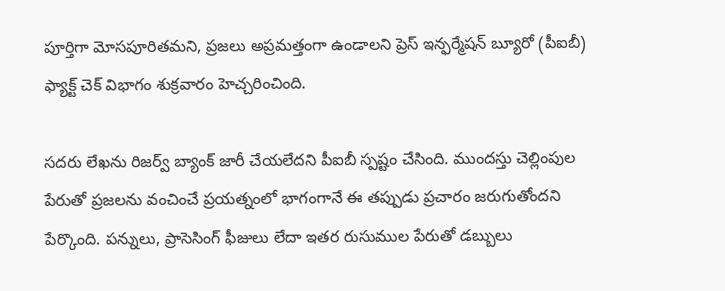పూర్తిగా మోసపూరితమని, ప్రజలు అప్రమత్తంగా ఉండాలని ప్రెస్ ఇన్ఫర్మేషన్ బ్యూరో (పీఐబీ) ఫ్యాక్ట్ చెక్ విభాగం శుక్రవారం హెచ్చరించింది.

సదరు లేఖను రిజర్వ్ బ్యాంక్ జారీ చేయలేదని పీఐబీ స్పష్టం చేసింది. ముందస్తు చెల్లింపుల పేరుతో ప్రజలను వంచించే ప్రయత్నంలో భాగంగానే ఈ తప్పుడు ప్రచారం జరుగుతోందని పేర్కొంది. పన్నులు, ప్రాసెసింగ్ ఫీజులు లేదా ఇతర రుసుముల పేరుతో డబ్బులు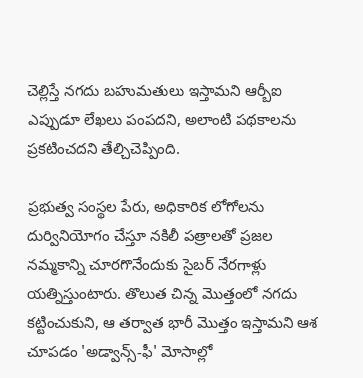చెల్లిస్తే నగదు బహుమతులు ఇస్తామని ఆర్బీఐ ఎప్పుడూ లేఖలు పంపదని, అలాంటి పథకాలను ప్రకటించదని తేల్చిచెప్పింది.

ప్రభుత్వ సంస్థల పేరు, అధికారిక లోగోలను దుర్వినియోగం చేస్తూ నకిలీ పత్రాలతో ప్రజల నమ్మకాన్ని చూరగొనేందుకు సైబర్ నేరగాళ్లు యత్నిస్తుంటారు. తొలుత చిన్న మొత్తంలో నగదు కట్టించుకుని, ఆ తర్వాత భారీ మొత్తం ఇస్తామని ఆశ చూపడం 'అడ్వాన్స్-ఫీ' మోసాల్లో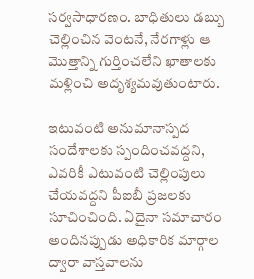సర్వసాధారణం. బాధితులు డబ్బు చెల్లించిన వెంటనే, నేరగాళ్లు ఆ మొత్తాన్ని గుర్తించలేని ఖాతాలకు మళ్లించి అదృశ్యమవుతుంటారు.

ఇటువంటి అనుమానాస్పద సందేశాలకు స్పందించవద్దని, ఎవరికీ ఎటువంటి చెల్లింపులు చేయవద్దని పీఐబీ ప్రజలకు సూచించింది. ఏదైనా సమాచారం అందినప్పుడు అధికారిక మార్గాల ద్వారా వాస్తవాలను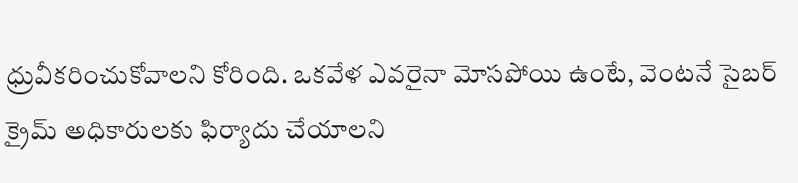ధ్రువీకరించుకోవాలని కోరింది. ఒకవేళ ఎవరైనా మోసపోయి ఉంటే, వెంటనే సైబర్ క్రైమ్ అధికారులకు ఫిర్యాదు చేయాలని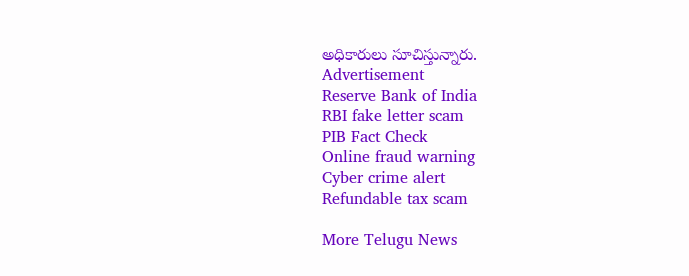అధికారులు సూచిస్తున్నారు.
Advertisement
Reserve Bank of India
RBI fake letter scam
PIB Fact Check
Online fraud warning
Cyber crime alert
Refundable tax scam

More Telugu News